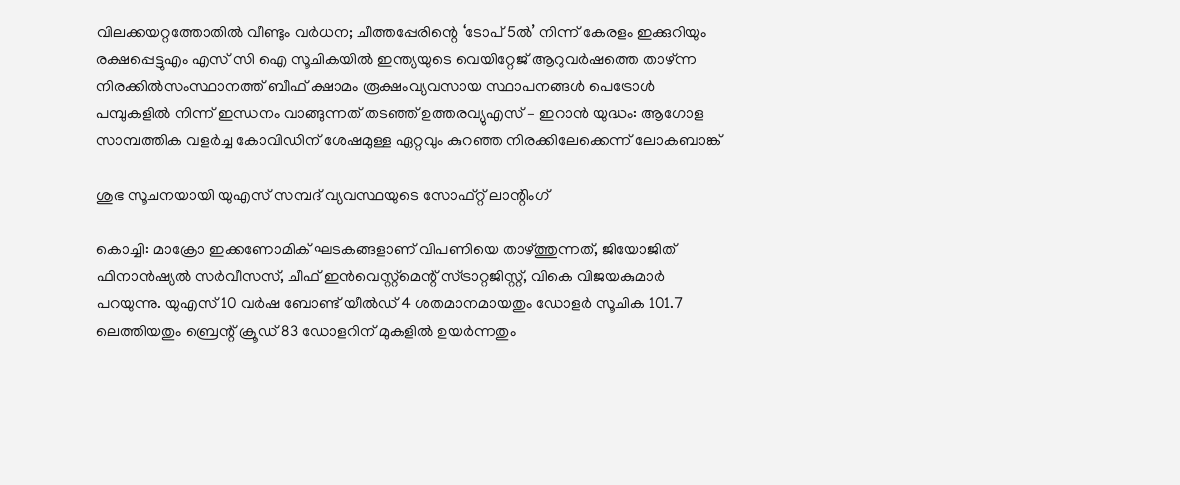വിലക്കയറ്റത്തോതിൽ വീണ്ടും വർധന; ചീത്തപ്പേരിന്റെ ‘ടോപ് 5ൽ’ നിന്ന് കേരളം ഇക്കുറിയും രക്ഷപ്പെട്ടുഎം എസ് സി ഐ സൂചികയില്‍ ഇന്ത്യയുടെ വെയിറ്റേജ് ആറുവര്‍ഷത്തെ താഴ്ന്ന നിരക്കില്‍സംസ്ഥാനത്ത് ബീഫ് ക്ഷാമം രൂക്ഷംവ്യവസായ സ്ഥാപനങ്ങൾ പെട്രോൾ പമ്പുകളിൽ നിന്ന് ഇന്ധനം വാങ്ങുന്നത് തടഞ്ഞ് ഉത്തരവ്യുഎസ് – ഇറാൻ യുദ്ധം: ആഗോള സാമ്പത്തിക വളർച്ച കോവിഡിന് ശേഷമുള്ള ഏറ്റവും കുറഞ്ഞ നിരക്കിലേക്കെന്ന് ലോകബാങ്ക്

ശുഭ സൂചനയായി യുഎസ് സമ്പദ് വ്യവസ്ഥയുടെ സോഫ്റ്റ് ലാന്റിംഗ്

കൊച്ചി: മാക്രോ ഇക്കണോമിക് ഘടകങ്ങളാണ് വിപണിയെ താഴ്ത്തുന്നത്, ജിയോജിത് ഫിനാന്‍ഷ്യല്‍ സര്‍വീസസ്, ചീഫ് ഇന്‍വെസ്റ്റ്‌മെന്റ് സ്ട്രാറ്റജിസ്റ്റ്, വികെ വിജയകുമാര്‍ പറയുന്നു. യുഎസ് 10 വര്‍ഷ ബോണ്ട് യീല്‍ഡ് 4 ശതമാനമായതും ഡോളര്‍ സൂചിക 101.7 ലെത്തിയതും ബ്രെന്റ് ക്രൂഡ് 83 ഡോളറിന് മുകളില്‍ ഉയര്‍ന്നതും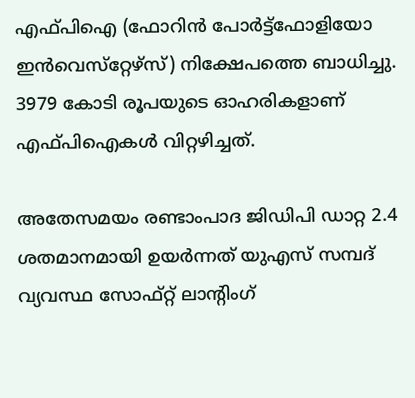എഫ്പിഐ (ഫോറിന്‍ പോര്‍ട്ട്‌ഫോളിയോ ഇന്‍വെസ്‌റ്റേഴ്‌സ്) നിക്ഷേപത്തെ ബാധിച്ചു. 3979 കോടി രൂപയുടെ ഓഹരികളാണ് എഫ്പിഐകള്‍ വിറ്റഴിച്ചത്.

അതേസമയം രണ്ടാംപാദ ജിഡിപി ഡാറ്റ 2.4 ശതമാനമായി ഉയര്‍ന്നത് യുഎസ് സമ്പദ് വ്യവസ്ഥ സോഫ്റ്റ് ലാന്റിംഗ്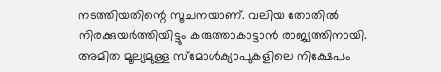നടത്തിയതിന്റെ സൂചനയാണ്. വലിയ തോതില്‍ നിരക്കുയര്‍ത്തിയിട്ടും കരുത്താകാട്ടാന്‍ രാജ്യത്തിനായി. അമിത മൂല്യമുള്ള സ്‌മോള്‍ക്യാപുകളിലെ നിക്ഷേപം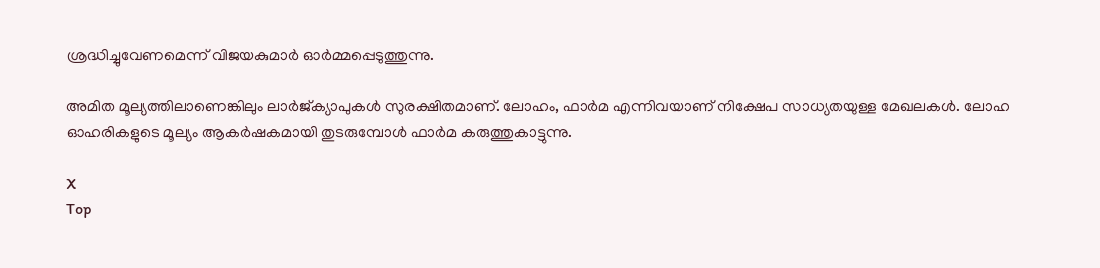ശ്രദ്ധിച്ചുവേണമെന്ന് വിജയകുമാര്‍ ഓര്‍മ്മപ്പെടുത്തുന്നു.

അമിത മൂല്യത്തിലാണെങ്കിലും ലാര്‍ജ്ക്യാപുകള്‍ സുരക്ഷിതമാണ്. ലോഹം, ഫാര്‍മ എന്നിവയാണ് നിക്ഷേപ സാധ്യതയുള്ള മേഖലകള്‍. ലോഹ ഓഹരികളുടെ മൂല്യം ആകര്‍ഷകമായി തുടരുമ്പോള്‍ ഫാര്‍മ കരുത്തുകാട്ടുന്നു.

X
Top